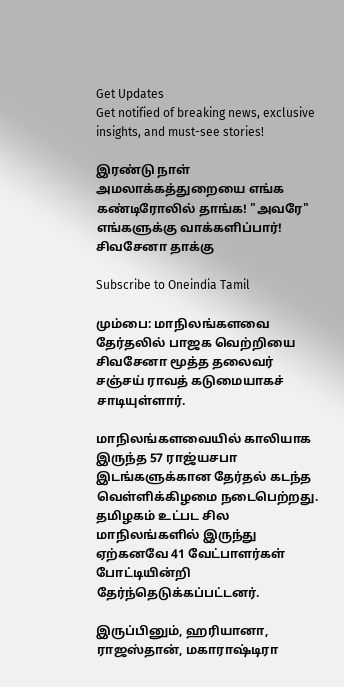Get Updates
Get notified of breaking news, exclusive insights, and must-see stories!

இரண்டு நாள் அமலாக்கத்துறையை எங்க கண்டிரோலில் தாங்க! "அவரே" எங்களுக்கு வாக்களிப்பார்! சிவசேனா தாக்கு

Subscribe to Oneindia Tamil

மும்பை: மாநிலங்களவை தேர்தலில் பாஜக வெற்றியை சிவசேனா மூத்த தலைவர் சஞ்சய் ராவத் கடுமையாகச் சாடியுள்ளார்.

மாநிலங்களவையில் காலியாக இருந்த 57 ராஜ்யசபா இடங்களுக்கான தேர்தல் கடந்த வெள்ளிக்கிழமை நடைபெற்றது. தமிழகம் உட்பட சில மாநிலங்களில் இருந்து ஏற்கனவே 41 வேட்பாளர்கள் போட்டியின்றி தேர்ந்தெடுக்கப்பட்டனர்.

இருப்பினும், ஹரியானா, ராஜஸ்தான், மகாராஷ்டிரா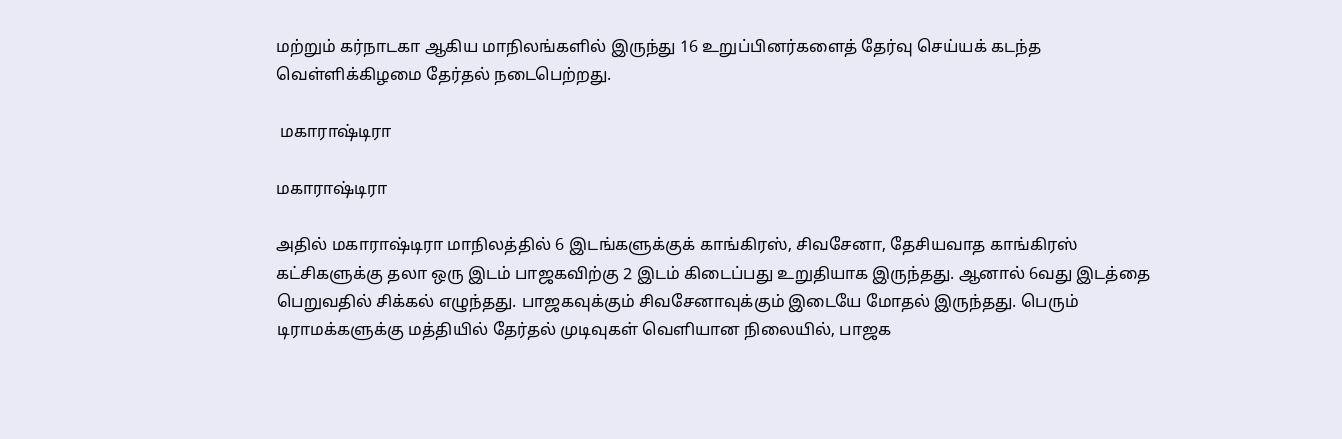மற்றும் கர்நாடகா ஆகிய மாநிலங்களில் இருந்து 16 உறுப்பினர்களைத் தேர்வு செய்யக் கடந்த வெள்ளிக்கிழமை தேர்தல் நடைபெற்றது.

 மகாராஷ்டிரா

மகாராஷ்டிரா

அதில் மகாராஷ்டிரா மாநிலத்தில் 6 இடங்களுக்குக் காங்கிரஸ், சிவசேனா, தேசியவாத காங்கிரஸ் கட்சிகளுக்கு தலா ஒரு இடம் பாஜகவிற்கு 2 இடம் கிடைப்பது உறுதியாக இருந்தது. ஆனால் 6வது இடத்தை பெறுவதில் சிக்கல் எழுந்தது. பாஜகவுக்கும் சிவசேனாவுக்கும் இடையே மோதல் இருந்தது. பெரும் டிராமக்களுக்கு மத்தியில் தேர்தல் முடிவுகள் வெளியான நிலையில், பாஜக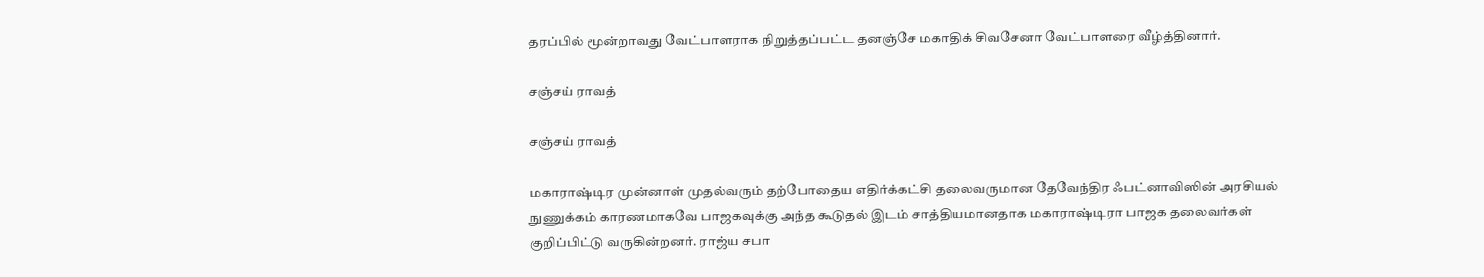தரப்பில் மூன்றாவது வேட்பாளராக நிறுத்தப்பட்ட தனஞ்சே மகாதிக் சிவசேனா வேட்பாளரை வீழ்த்தினார்.

சஞ்சய் ராவத்

சஞ்சய் ராவத்

மகாராஷ்டிர முன்னாள் முதல்வரும் தற்போதைய எதிர்க்கட்சி தலைவருமான தேவேந்திர ஃபட்னாவிஸின் அரசியல் நுணுக்கம் காரணமாகவே பாஜகவுக்கு அந்த கூடுதல் இடம் சாத்தியமானதாக மகாராஷ்டிரா பாஜக தலைவர்கள் குறிப்பிட்டு வருகின்றனர். ராஜ்ய சபா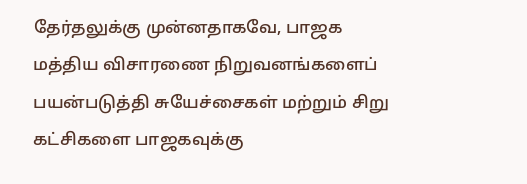தேர்தலுக்கு முன்னதாகவே, பாஜக மத்திய விசாரணை நிறுவனங்களைப் பயன்படுத்தி சுயேச்சைகள் மற்றும் சிறு கட்சிகளை பாஜகவுக்கு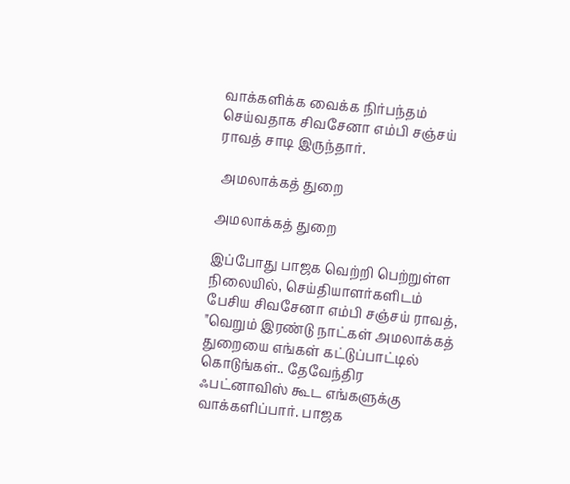வாக்களிக்க வைக்க நிர்பந்தம் செய்வதாக சிவசேனா எம்பி சஞ்சய் ராவத் சாடி இருந்தார்.

 அமலாக்கத் துறை

அமலாக்கத் துறை

இப்போது பாஜக வெற்றி பெற்றுள்ள நிலையில், செய்தியாளர்களிடம் பேசிய சிவசேனா எம்பி சஞ்சய் ராவத், "வெறும் இரண்டு நாட்கள் அமலாக்கத் துறையை எங்கள் கட்டுப்பாட்டில் கொடுங்கள்.. தேவேந்திர ஃபட்னாவிஸ் கூட எங்களுக்கு வாக்களிப்பார். பாஜக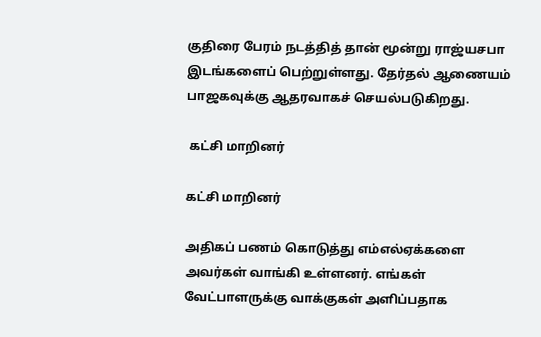குதிரை பேரம் நடத்தித் தான் மூன்று ராஜ்யசபா இடங்களைப் பெற்றுள்ளது. தேர்தல் ஆணையம் பாஜகவுக்கு ஆதரவாகச் செயல்படுகிறது.

 கட்சி மாறினர்

கட்சி மாறினர்

அதிகப் பணம் கொடுத்து எம்எல்ஏக்களை அவர்கள் வாங்கி உள்ளனர். எங்கள் வேட்பாளருக்கு வாக்குகள் அளிப்பதாக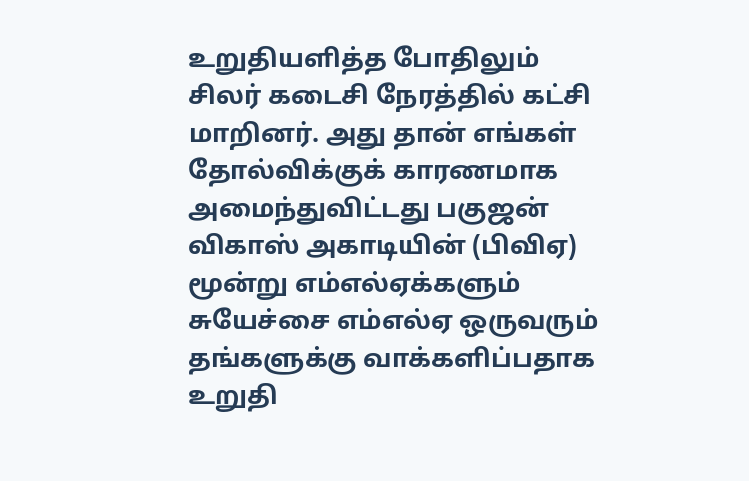உறுதியளித்த போதிலும் சிலர் கடைசி நேரத்தில் கட்சி மாறினர். அது தான் எங்கள் தோல்விக்குக் காரணமாக அமைந்துவிட்டது பகுஜன் விகாஸ் அகாடியின் (பிவிஏ) மூன்று எம்எல்ஏக்களும் சுயேச்சை எம்எல்ஏ ஒருவரும் தங்களுக்கு வாக்களிப்பதாக உறுதி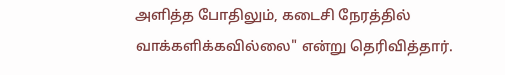அளித்த போதிலும், கடைசி நேரத்தில் வாக்களிக்கவில்லை" என்று தெரிவித்தார்.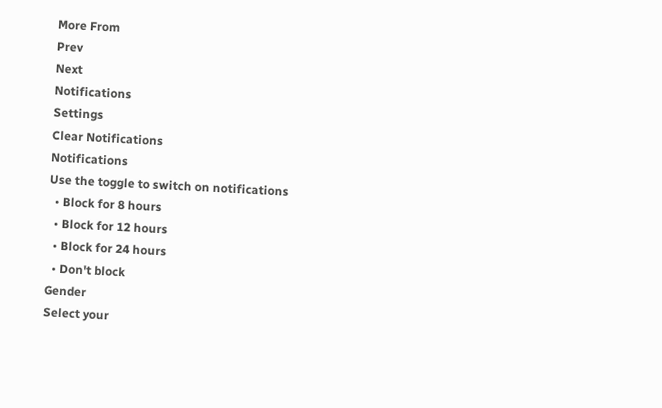More From
Prev
Next
Notifications
Settings
Clear Notifications
Notifications
Use the toggle to switch on notifications
  • Block for 8 hours
  • Block for 12 hours
  • Block for 24 hours
  • Don't block
Gender
Select your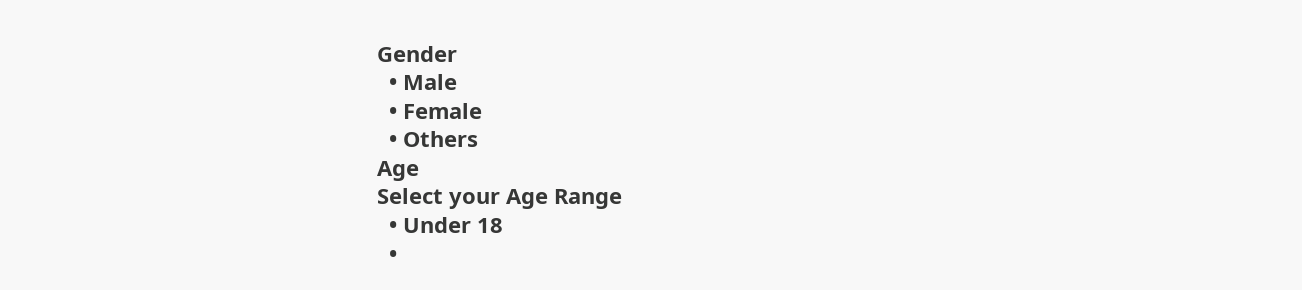Gender
  • Male
  • Female
  • Others
Age
Select your Age Range
  • Under 18
  •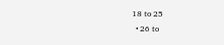18 to 25
  • 26 to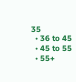35
  • 36 to 45
  • 45 to 55
  • 55+